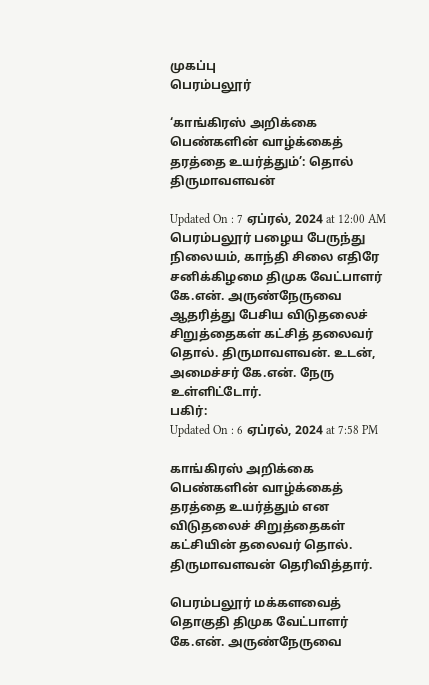முகப்பு
பெரம்பலூர்

‘காங்கிரஸ் அறிக்கை பெண்களின் வாழ்க்கைத் தரத்தை உயர்த்தும்’: தொல் திருமாவளவன்

Updated On : 7 ஏப்ரல், 2024 at 12:00 AM
பெரம்பலூர் பழைய பேருந்து நிலையம், காந்தி சிலை எதிரே சனிக்கிழமை திமுக வேட்பாளர் கே.என். அருண்நேருவை ஆதரித்து பேசிய விடுதலைச் சிறுத்தைகள் கட்சித் தலைவர் தொல். திருமாவளவன். உடன், அமைச்சர் கே.என். நேரு உள்ளிட்டோர்.
பகிர்:
Updated On : 6 ஏப்ரல், 2024 at 7:58 PM

காங்கிரஸ் அறிக்கை பெண்களின் வாழ்க்கைத் தரத்தை உயர்த்தும் என விடுதலைச் சிறுத்தைகள் கட்சியின் தலைவர் தொல். திருமாவளவன் தெரிவித்தார்.

பெரம்பலூர் மக்களவைத் தொகுதி திமுக வேட்பாளர் கே.என். அருண்நேருவை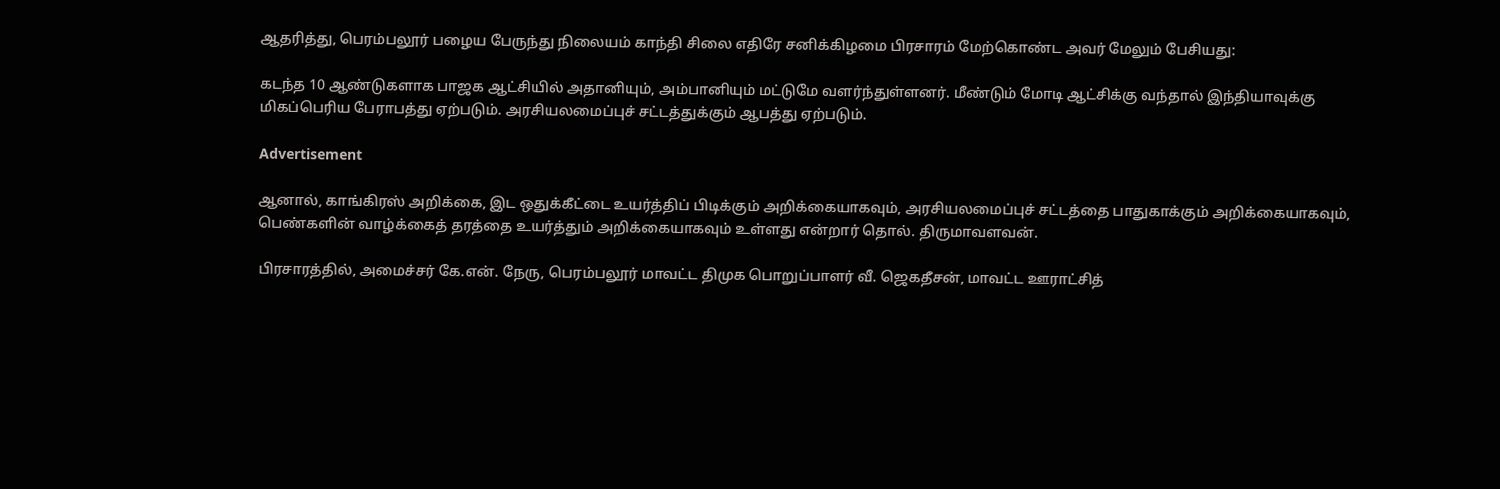ஆதரித்து, பெரம்பலூர் பழைய பேருந்து நிலையம் காந்தி சிலை எதிரே சனிக்கிழமை பிரசாரம் மேற்கொண்ட அவர் மேலும் பேசியது:

கடந்த 10 ஆண்டுகளாக பாஜக ஆட்சியில் அதானியும், அம்பானியும் மட்டுமே வளர்ந்துள்ளனர். மீண்டும் மோடி ஆட்சிக்கு வந்தால் இந்தியாவுக்கு மிகப்பெரிய பேராபத்து ஏற்படும். அரசியலமைப்புச் சட்டத்துக்கும் ஆபத்து ஏற்படும்.

Advertisement

ஆனால், காங்கிரஸ் அறிக்கை, இட ஒதுக்கீட்டை உயர்த்திப் பிடிக்கும் அறிக்கையாகவும், அரசியலமைப்புச் சட்டத்தை பாதுகாக்கும் அறிக்கையாகவும், பெண்களின் வாழ்க்கைத் தரத்தை உயர்த்தும் அறிக்கையாகவும் உள்ளது என்றார் தொல். திருமாவளவன்.

பிரசாரத்தில், அமைச்சர் கே.என். நேரு, பெரம்பலூர் மாவட்ட திமுக பொறுப்பாளர் வீ. ஜெகதீசன், மாவட்ட ஊராட்சித்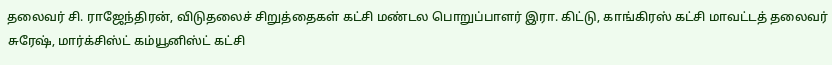தலைவர் சி. ராஜேந்திரன், விடுதலைச் சிறுத்தைகள் கட்சி மண்டல பொறுப்பாளர் இரா. கிட்டு, காங்கிரஸ் கட்சி மாவட்டத் தலைவர் சுரேஷ், மார்க்சிஸ்ட் கம்யூனிஸ்ட் கட்சி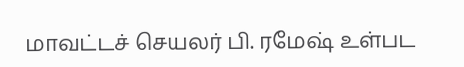மாவட்டச் செயலர் பி. ரமேஷ் உள்பட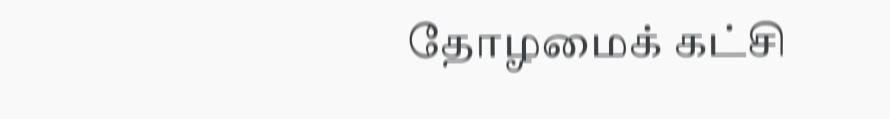தோழமைக் கட்சி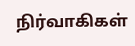நிர்வாகிகள்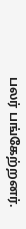பலர் பங்கேற்றனர்.